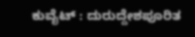ಕುವೈಟ್ : ದುರುದ್ದೇಶಪೂರಿತ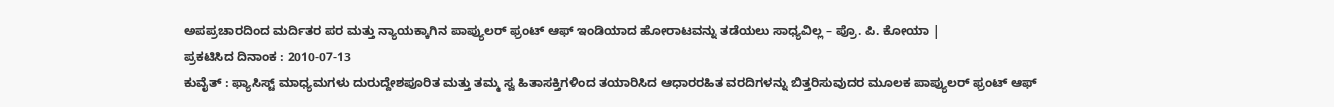ಅಪಪ್ರಚಾರದಿಂದ ಮರ್ದಿತರ ಪರ ಮತ್ತು ನ್ಯಾಯಕ್ಕಾಗಿನ ಪಾಪ್ಯುಲರ್ ಫ್ರಂಟ್ ಆಫ್ ಇಂಡಿಯಾದ ಹೋರಾಟವನ್ನು ತಡೆಯಲು ಸಾಧ್ಯವಿಲ್ಲ – ಪ್ರೊ. ಪಿ. ಕೋಯಾ |
ಪ್ರಕಟಿಸಿದ ದಿನಾಂಕ : 2010-07-13
ಕುವೈತ್ : ಫ್ಯಾಸಿಸ್ಟ್ ಮಾಧ್ಯಮಗಳು ದುರುದ್ದೇಶಪೂರಿತ ಮತ್ತು ತಮ್ಮ ಸ್ವ ಹಿತಾಸಕ್ತಿಗಳಿಂದ ತಯಾರಿಸಿದ ಆಧಾರರಹಿತ ವರದಿಗಳನ್ನು ಬಿತ್ತರಿಸುವುದರ ಮೂಲಕ ಪಾಪ್ಯುಲರ್ ಫ್ರಂಟ್ ಆಫ್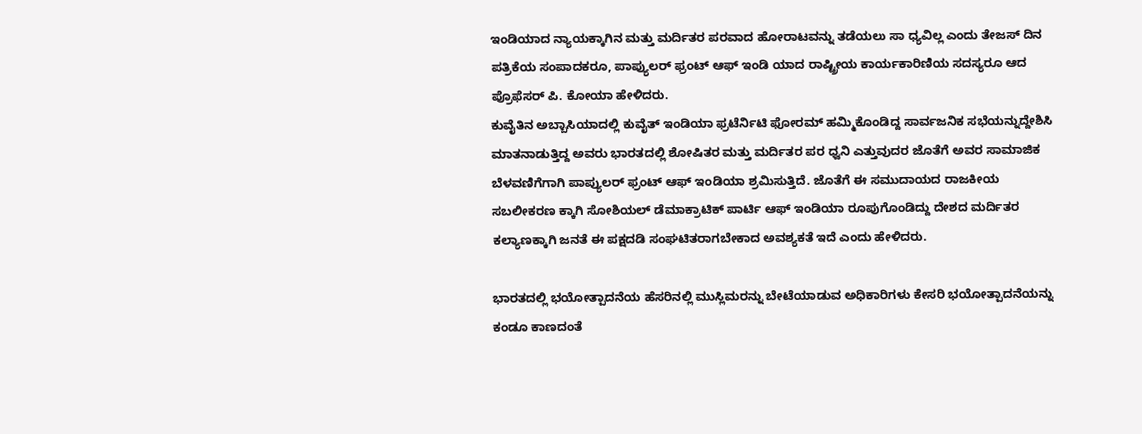ಇಂಡಿಯಾದ ನ್ಯಾಯಕ್ಕಾಗಿನ ಮತ್ತು ಮರ್ದಿತರ ಪರವಾದ ಹೋರಾಟವನ್ನು ತಡೆಯಲು ಸಾ ಧ್ಯವಿಲ್ಲ ಎಂದು ತೇಜಸ್ ದಿನ ಪತ್ರಿಕೆಯ ಸಂಪಾದಕರೂ, ಪಾಪ್ಯುಲರ್ ಫ್ರಂಟ್ ಆಫ್ ಇಂಡಿ ಯಾದ ರಾಷ್ಟ್ರೀಯ ಕಾರ್ಯಕಾರಿಣಿಯ ಸದಸ್ಯರೂ ಆದ ಪ್ರೊಫೆಸರ್ ಪಿ. ಕೋಯಾ ಹೇಳಿದರು.
ಕುವೈತಿನ ಅಬ್ಬಾಸಿಯಾದಲ್ಲಿ ಕುವೈತ್ ಇಂಡಿಯಾ ಫ್ರಟೆರ್ನಿಟಿ ಫೋರಮ್ ಹಮ್ಮಿಕೊಂಡಿದ್ದ ಸಾರ್ವಜನಿಕ ಸಭೆಯನ್ನುದ್ದೇಶಿಸಿ ಮಾತನಾಡುತ್ತಿದ್ದ ಅವರು ಭಾರತದಲ್ಲಿ ಶೋಷಿತರ ಮತ್ತು ಮರ್ದಿತರ ಪರ ಧ್ವನಿ ಎತ್ತುವುದರ ಜೊತೆಗೆ ಅವರ ಸಾಮಾಜಿಕ ಬೆಳವಣಿಗೆಗಾಗಿ ಪಾಪ್ಯುಲರ್ ಫ್ರಂಟ್ ಆಫ್ ಇಂಡಿಯಾ ಶ್ರಮಿಸುತ್ತಿದೆ. ಜೊತೆಗೆ ಈ ಸಮುದಾಯದ ರಾಜಕೀಯ ಸಬಲೀಕರಣ ಕ್ಕಾಗಿ ಸೋಶಿಯಲ್ ಡೆಮಾಕ್ರಾಟಿಕ್ ಪಾರ್ಟಿ ಆಫ್ ಇಂಡಿಯಾ ರೂಪುಗೊಂಡಿದ್ದು ದೇಶದ ಮರ್ದಿತರ ಕಲ್ಯಾಣಕ್ಕಾಗಿ ಜನತೆ ಈ ಪಕ್ಷದಡಿ ಸಂಘಟಿತರಾಗಬೇಕಾದ ಅವಶ್ಯಕತೆ ಇದೆ ಎಂದು ಹೇಳಿದರು.

ಭಾರತದಲ್ಲಿ ಭಯೋತ್ಪಾದನೆಯ ಹೆಸರಿನಲ್ಲಿ ಮುಸ್ಲಿಮರನ್ನು ಬೇಟೆಯಾಡುವ ಅಧಿಕಾರಿಗಳು ಕೇಸರಿ ಭಯೋತ್ಪಾದನೆಯನ್ನು ಕಂಡೂ ಕಾಣದಂತೆ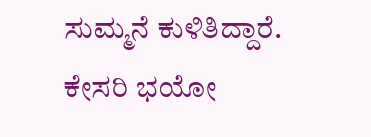ಸುಮ್ಮನೆ ಕುಳಿತಿದ್ದಾರೆ. ಕೇಸರಿ ಭಯೋ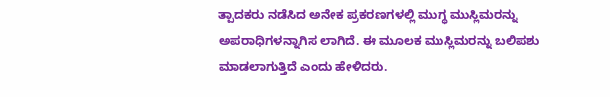ತ್ಪಾದಕರು ನಡೆಸಿದ ಅನೇಕ ಪ್ರಕರಣಗಳಲ್ಲಿ ಮುಗ್ಧ ಮುಸ್ಲಿಮರನ್ನು ಅಪರಾಧಿಗಳನ್ನಾಗಿಸ ಲಾಗಿದೆ. ಈ ಮೂಲಕ ಮುಸ್ಲಿಮರನ್ನು ಬಲಿಪಶು ಮಾಡಲಾಗುತ್ತಿದೆ ಎಂದು ಹೇಳಿದರು.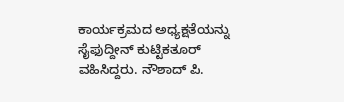ಕಾರ್ಯಕ್ರಮದ ಅಧ್ಯಕ್ಷತೆಯನ್ನು ಸೈಫುದ್ದೀನ್ ಕುಟ್ಟಿಕತೂರ್ ವಹಿಸಿದ್ದರು. ನೌಶಾದ್ ಪಿ.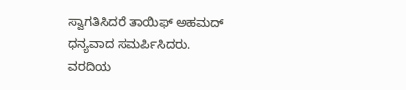ಸ್ವಾಗತಿಸಿದರೆ ತಾಯಿಫ್ ಅಹಮದ್ ಧನ್ಯವಾದ ಸಮರ್ಪಿಸಿದರು.
ವರದಿಯ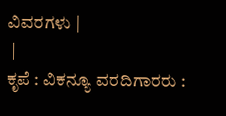ವಿವರಗಳು |
 |
ಕೃಪೆ : ವಿಕನ್ಯೂ ವರದಿಗಾರರು :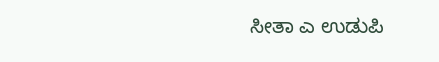ಸೀತಾ ಎ ಉಡುಪಿ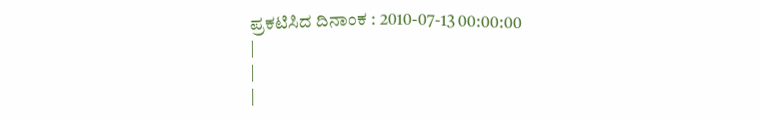ಪ್ರಕಟಿಸಿದ ದಿನಾಂಕ : 2010-07-13 00:00:00
|
|
|